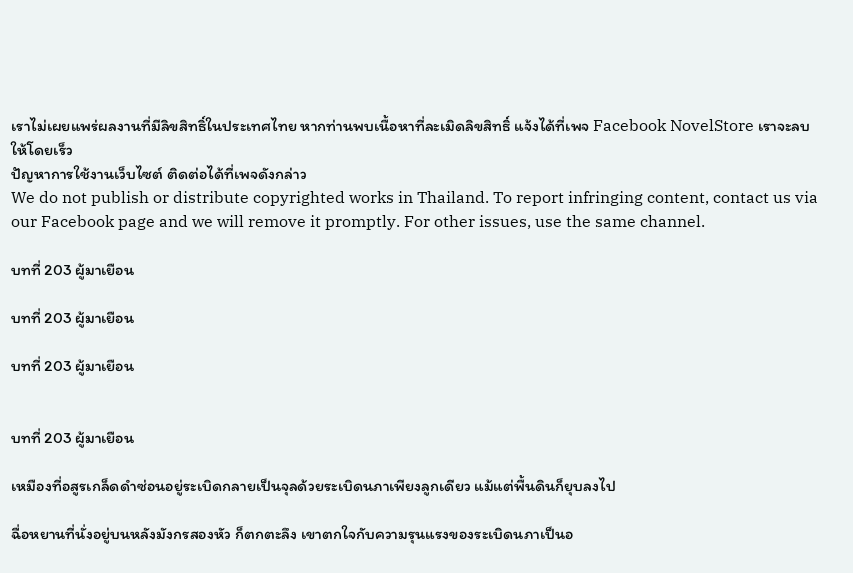เราไม่เผยแพร่ผลงานที่มีลิขสิทธิ์ในประเทศไทย หากท่านพบเนื้อหาที่ละเมิดลิขสิทธิ์ แจ้งได้ที่เพจ Facebook NovelStore เราจะลบให้โดยเร็ว
ปัญหาการใช้งานเว็บไซต์ ติดต่อได้ที่เพจดังกล่าว
We do not publish or distribute copyrighted works in Thailand. To report infringing content, contact us via our Facebook page and we will remove it promptly. For other issues, use the same channel.

บทที่ 203 ผู้มาเยือน

บทที่ 203 ผู้มาเยือน

บทที่ 203 ผู้มาเยือน


บทที่ 203 ผู้มาเยือน

เหมืองที่อสูรเกล็ดดำซ่อนอยู่ระเบิดกลายเป็นจุลด้วยระเบิดนภาเพียงลูกเดียว แม้แต่พื้นดินก็ยุบลงไป

ฉื่อหยานที่นั่งอยู่บนหลังมังกรสองหัว ก็ตกตะลึง เขาตกใจกับความรุนแรงของระเบิดนภาเป็นอ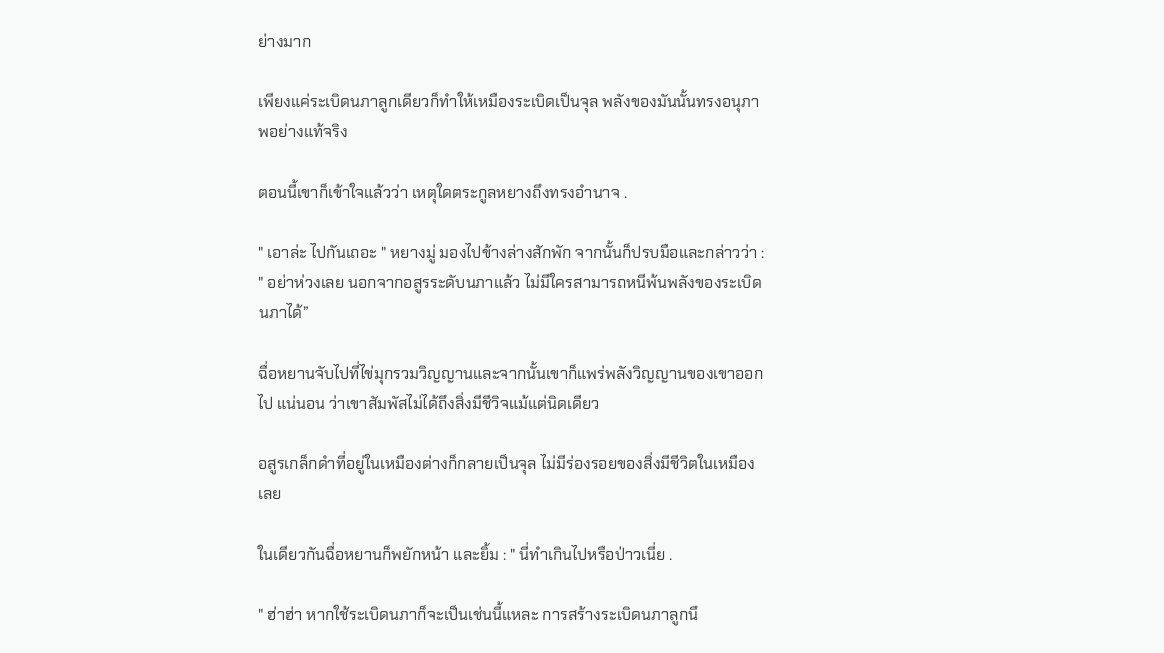ย่างมาก

เพียงแค่ระเบิดนภาลูกเดียวก็ทำให้เหมืองระเบิดเป็นจุล พลังของมันนั้นทรงอนุภาพอย่างแท้จริง

ตอนนี้เขาก็เข้าใจแล้วว่า เหตุใดตระกูลหยางถึงทรงอำนาจ .

" เอาล่ะ ไปกันเถอะ " หยางมู่ มองไปข้างล่างสักพัก จากนั้นก็ปรบมือและกล่าวว่า : " อย่าห่วงเลย นอกจากอสูรระดับนภาแล้ว ไม่มีใครสามารถหนีพ้นพลังของระเบิดนภาได้”

ฉื่อหยานจับไปที่ไข่มุกรวมวิญญานและจากนั้นเขาก็แพร่พลังวิญญานของเขาออกไป แน่นอน ว่าเขาสัมพัสไม่ได้ถึงสิ่งมีชีวิจแม้แต่นิดเดียว

อสูรเกล็กดำที่อยู่ในเหมืองต่างก็กลายเป็นจุล ไม่มีร่องรอยของสิ่งมีชีวิตในเหมืองเลย

ในเดียวกันฉื่อหยานก็พยักหน้า และยิ้ม : " นี่ทำเกินไปหรือป่าวเนี่ย .

" ฮ่าฮ่า หากใช้ระเบิดนภาก็จะเป็นเช่นนี้แหละ การสร้างระเบิดนภาลูกนึ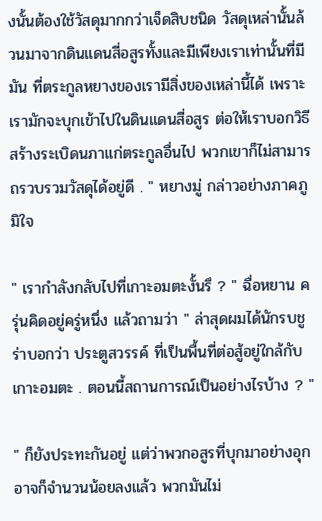งนั้นต้องใช้วัสดุมากกว่าเจ็ดสิบชนิด วัสดุเหล่านั้นล้วนมาจากดินแดนสี่อสูรทั้งและมีเพียงเราเท่านั้นที่มีมัน ที่ตระกูลหยางของเรามีสิ่งของเหล่านี้ได้ เพราะเรามักจะบุกเข้าไปในดินแดนสี่อสูร ต่อให้เราบอกวิธีสร้างระเบิดนภาแก่ตระกูลอื่นไป พวกเขาก็ไม่สามารถรวบรวมวัสดุได้อยู่ดี . " หยางมู่ กล่าวอย่างภาคภูมิใจ

" เรากำลังกลับไปที่เกาะอมตะงั้นรึ ? " ฉื่อหยาน ครุ่นคิดอยู่ครู่หนึ่ง แล้วถามว่า " ล่าสุดผมได้นักรบชูร่าบอกว่า ประตูสวรรค์ ที่เป็นพื้นที่ต่อสู้อยู่ใกล้กับเกาะอมตะ . ตอนนี้สถานการณ์เป็นอย่างไรบ้าง ? "

" ก็ยังประทะกันอยู่ แต่ว่าพวกอสูรที่บุกมาอย่างอุกอาจก็จำนวนน้อยลงแล้ว พวกมันไม่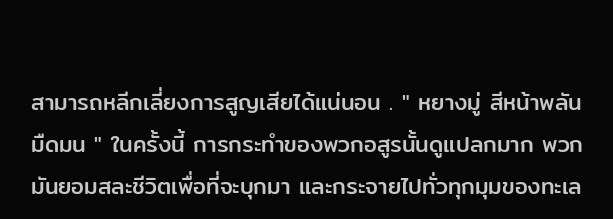สามารถหลีกเลี่ยงการสูญเสียได้แน่นอน . " หยางมู่ สีหน้าพลันมืดมน " ในครั้งนี้ การกระทำของพวกอสูรนั้นดูแปลกมาก พวกมันยอมสละชีวิตเพื่อที่จะบุกมา และกระจายไปทั่วทุกมุมของทะเล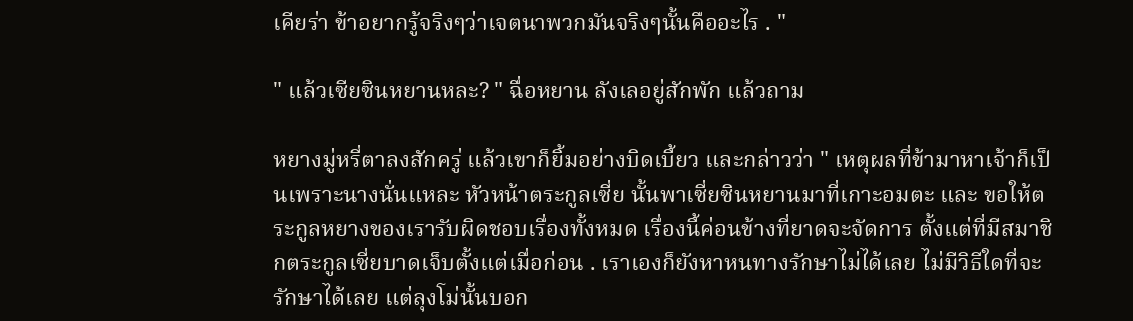เคียร่า ข้าอยากรู้จริงๆว่าเจตนาพวกมันจริงๆนั้นคืออะไร . "

" แล้วเซียซินหยานหละ? " ฉื่อหยาน ลังเลอยู่สักพัก แล้วถาม

หยางมู่หรี่ตาลงสักครู่ แล้วเขาก็ยิ้มอย่างบิดเบี้ยว และกล่าวว่า " เหตุผลที่ข้ามาหาเจ้าก็เป็นเพราะนางนั่นแหละ หัวหน้าตระกูลเซี่ย นั้นพาเซี่ยซินหยานมาที่เกาะอมตะ และ ขอให้ตระกูลหยางของเรารับผิดชอบเรื่องทั้งหมด เรื่องนี้ค่อนข้างที่ยาดจะจัดการ ตั้งแต่ที่มีสมาชิกตระกูลเซี่ยบาดเจ็บตั้งแต่เมื่อก่อน . เราเองก็ยังหาหนทางรักษาไม่ได้เลย ไม่มีวิธีใดที่จะรักษาได้เลย แต่ลุงโม่นั้นบอก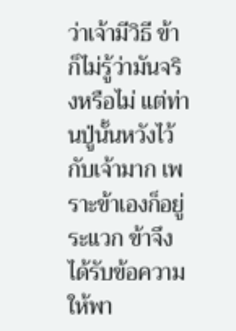ว่าเจ้ามีวิธี ข้าก็ไม่รู้ว่ามันจริงหรือไม่ แต่ท่านปู่นั้นหวังไว้กับเจ้ามาก เพราะข้าเองก็อยู่ระแวก ข้าจึงได้รับข้อความให้พา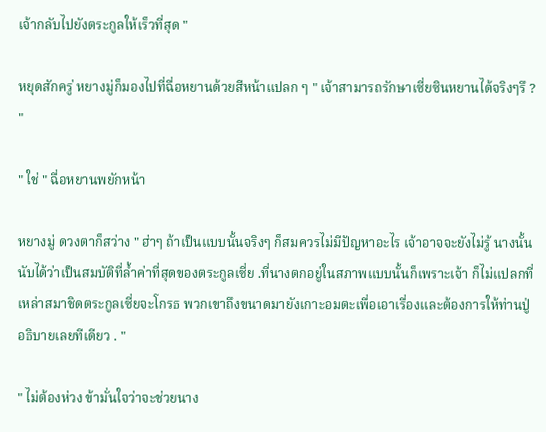เจ้ากลับไปยังตระกูลให้เร็วที่สุด "

หยุดสักครู่ หยางมู่ก็มองไปที่ฉื่อหยานด้วยสีหน้าแปลก ๆ " เจ้าสามารถรักษาเซี่ยซินหยานได้จริงๆรึ ? "

" ใช่ " ฉื่อหยานพยักหน้า

หยางมู่ ดวงตาก็สว่าง " ฮ่าๆ ถ้าเป็นแบบนั้นจริงๆ ก็สมควรไม่มีปัญหาอะไร เจ้าอาจจะยังไม่รู้ นางนั้นนับได้ว่าเป็นสมบัติที่ล้ำค่าที่สุดของตระกูลเซี่ย .ที่นางตกอยู่ในสภาพแบบนั้นก็เพราะเจ้า ก็ไม่แปลกที่เหล่าสมาชิดตระกูลเซี่ยจะโกรธ พวกเขาถึงขนาดมายังเกาะอมตะเพื่อเอาเรื่องและต้องการให้ท่านปู่อธิบายเลยทีเดียว . "

" ไม่ต้องห่วง ข้ามั่นใจว่าจะช่วยนาง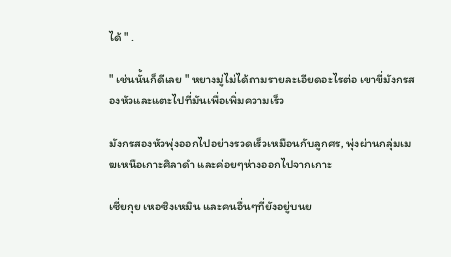ได้ " .

" เช่นนั้นก็ดีเลย " หยางมู่ไม่ได้ถามรายละเอียดอะไรต่อ เขาขี่มังกรสองหัวและแตะไปที่มันเพื่อเพิ่มความเร็ว

มังกรสองหัวพุ่งออกไปอย่างรวดเร็วเหมือนกับลูกศร, พุ่งผ่านกลุ่มเมฆเหนือเกาะศิลาดำ และค่อยๆห่างออกไปจากเกาะ

เซี่ยกุย เหอซิงเหมิน และคนอื่นๆที่ยังอยู่บนย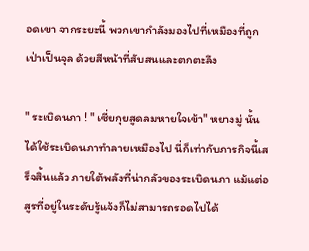อดเขา จากระยะนี้ พวกเขากำลังมองไปที่เหมืองที่ถูกเป่าเป็นจุล ด้วยสีหน้าที่สับสนและตกตะลึง

" ระเบิดนภา ! " เซี่ยกุยสูดลมหายใจเข้า" หยางมู่ นั้นได้ใช้ระเบิดนภาทำลายเหมืองไป นี่ก็เท่ากับภารกิจนี้เสร็จสิ้นแล้ว ภายใต้พลังที่น่ากลัวของระเบิดนภา แม้แต่อสูรที่อยู่ในระดับรู้แจ้งก็ไม่สามารถรอดไปได้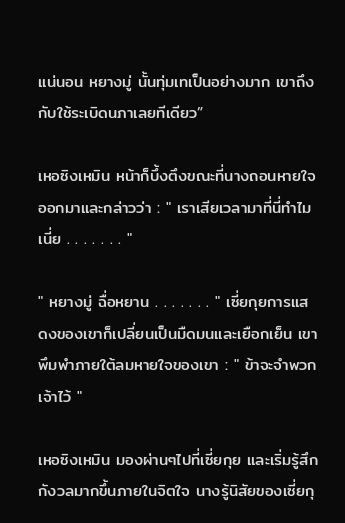แน่นอน หยางมู่ นั้นทุ่มเทเป็นอย่างมาก เขาถึงกับใช้ระเบิดนภาเลยทีเดียว”

เหอซิงเหมิน หน้าก็บึ้งตึงขณะที่นางถอนหายใจออกมาและกล่าวว่า : " เราเสียเวลามาที่นี่ทำไมเนี่ย . . . . . . . "

" หยางมู่ ฉื่อหยาน . . . . . . . " เซี่ยกุยการแสดงของเขาก็เปลี่ยนเป็นมืดมนและเยือกเย็น เขาพึมพำภายใต้ลมหายใจของเขา : " ข้าจะจำพวกเจ้าไว้ "

เหอซิงเหมิน มองผ่านๆไปที่เซี่ยกุย และเริ่มรู้สึกกังวลมากขึ้นภายในจิตใจ นางรู้นิสัยของเซี่ยกุ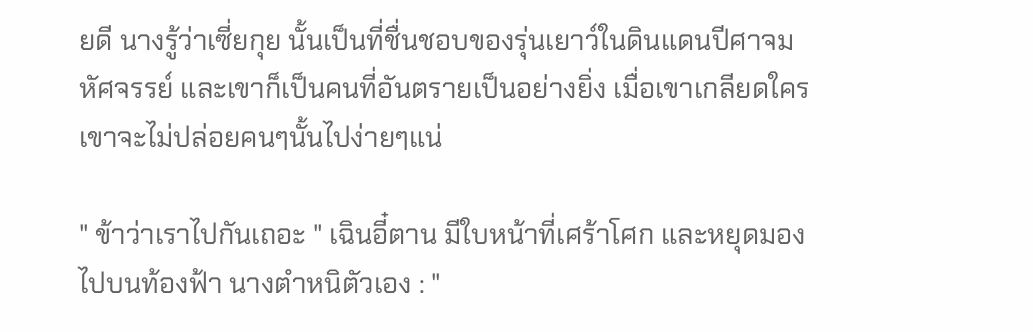ยดี นางรู้ว่าเซี่ยกุย นั้นเป็นที่ชื่นชอบของรุ่นเยาว์ในดินแดนปีศาจมหัศจรรย์ และเขาก็เป็นคนที่อันตรายเป็นอย่างยิ่ง เมื่อเขาเกลียดใคร เขาจะไม่ปล่อยคนๆนั้นไปง่ายๆแน่

" ข้าว่าเราไปกันเถอะ " เฉินอี๋ตาน มีใบหน้าที่เศร้าโศก และหยุดมองไปบนท้องฟ้า นางตำหนิตัวเอง : "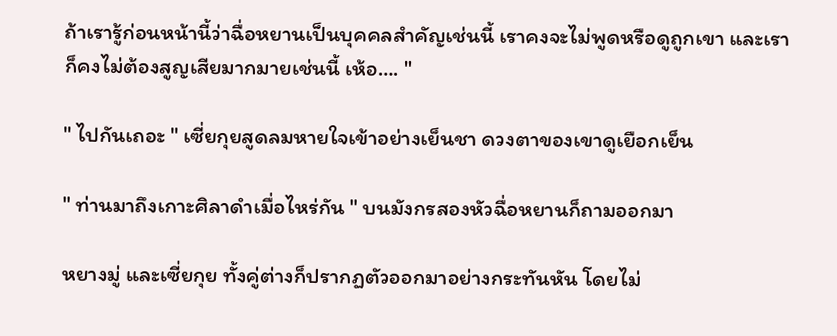ถ้าเรารู้ก่อนหน้านี้ว่าฉื่อหยานเป็นบุคคลสำคัญเช่นนี้ เราคงจะไม่พูดหรือดูถูกเขา และเราก็คงไม่ต้องสูญเสียมากมายเช่นนี้ เห้อ…. "

" ไปกันเถอะ " เซี่ยกุยสูดลมหายใจเข้าอย่างเย็นชา ดวงตาของเขาดูเยือกเย็น

" ท่านมาถึงเกาะศิลาดำเมื่อไหร่กัน " บนมังกรสองหัวฉื่อหยานก็ถามออกมา

หยางมู่ และเซี่ยกุย ทั้งคู่ต่างก็ปรากฏตัวออกมาอย่างกระทันหัน โดยไม่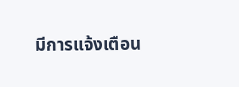มีการแจ้งเตือน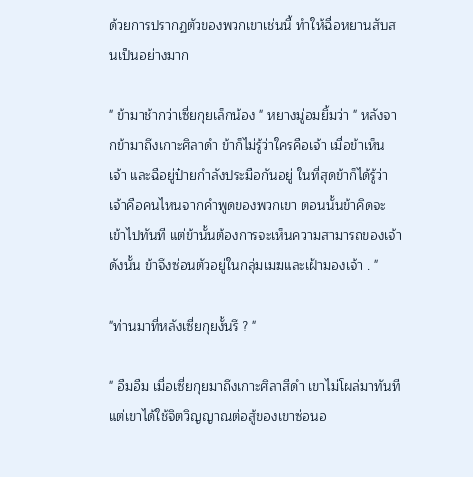ด้วยการปรากฏตัวของพวกเขาเช่นนี้ ทำให้ฉื่อหยานสับสนเป็นอย่างมาก

" ข้ามาช้ากว่าเซี่ยกุยเล็กน้อง " หยางมู่อมยิ้มว่า " หลังจากข้ามาถึงเกาะศิลาดำ ข้าก็ไม่รู้ว่าใครคือเจ้า เมื่อข้าเห็นเจ้า และฉือยู่ป๋ายกำลังประมือกันอยู่ ในที่สุดข้าก็ได้รู้ว่าเจ้าคือคนไหนจากคำพูดของพวกเขา ตอนนั้นข้าคิดจะเข้าไปทันที แต่ข้านั้นต้องการจะเห็นความสามารถของเจ้า ดังนั้น ข้าจึงซ่อนตัวอยู่ในกลุ่มเมฆและเฝ้ามองเจ้า . "

"ท่านมาที่หลังเซี่ยกุยงั้นรึ ? "

" อืมอืม เมื่อเซี่ยกุยมาถึงเกาะศิลาสีดำ เขาไม่โผล่มาทันที แต่เขาได้ใช้จิตวิญญาณต่อสู้ของเขาซ่อนอ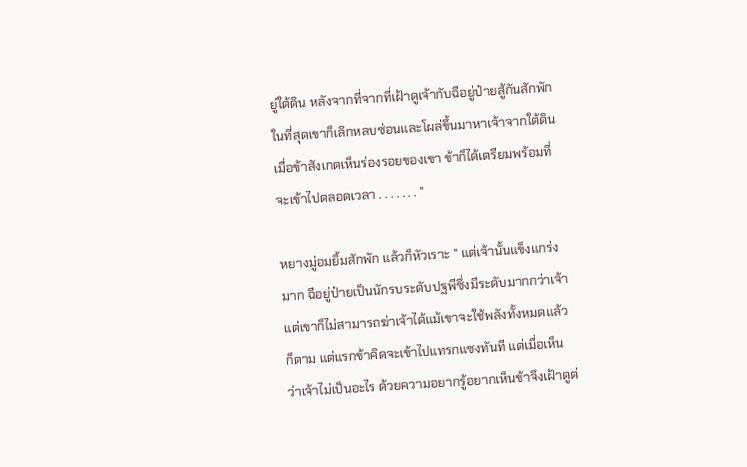ยู่ใต้ดิน หลังจากที่จากที่เฝ้าดูเจ้ากับฉือยู่ป๋ายสู้กันสักพัก ในที่สุดเขาก็เลิกหลบซ่อนและโผล่ขึ้นมาหาเจ้าจากใต้ดิน เมื่อข้าสังเกตเห็นร่องรอยของเขา ข้าก็ได้เตรียมพร้อมที่จะเข้าไปตลอดเวลา . . . . . . . "

หยางมู่อมยิ้มสักพัก แล้วก็หัวเราะ " แต่เจ้านั้นแข็งแกร่งมาก ฉือยู่ป๋ายเป็นนักรบระดับปฐพีซึ่งมีระดับมากกว่าเจ้า แต่เขาก็ไม่สามารถฆ่าเจ้าได้แม้เขาจะใช้พลังทั้งหมดแล้วก็ตาม แต่แรกข้าคิดจะเข้าไปแทรกแซงทันที แต่เมื่อเห็นว่าเจ้าไม่เป็นอะไร ด้วยความอยากรู้อยากเห็นข้าจึงเฝ้าดูต่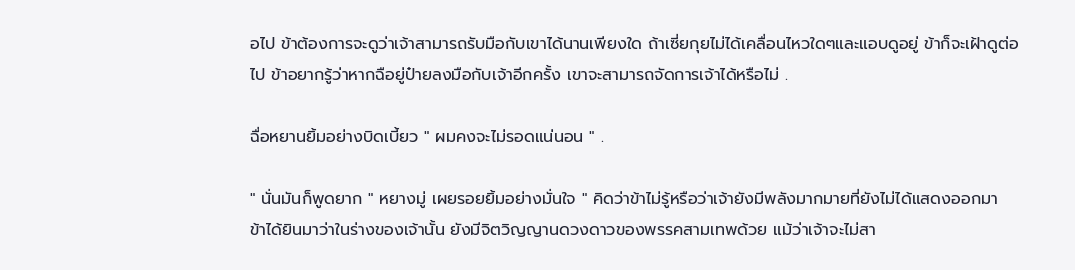อไป ข้าต้องการจะดูว่าเจ้าสามารถรับมือกับเขาได้นานเพียงใด ถ้าเซี่ยกุยไม่ได้เคลื่อนไหวใดๆและแอบดูอยู่ ข้าก็จะเฝ้าดูต่อไป ข้าอยากรู้ว่าหากฉือยู่ป๋ายลงมือกับเจ้าอีกครั้ง เขาจะสามารถจัดการเจ้าได้หรือไม่ .

ฉื่อหยานยิ้มอย่างบิดเบี้ยว " ผมคงจะไม่รอดแน่นอน " .

" นั่นมันก็พูดยาก " หยางมู่ เผยรอยยิ้มอย่างมั่นใจ " คิดว่าข้าไม่รู้หรือว่าเจ้ายังมีพลังมากมายที่ยังไม่ได้แสดงออกมา ข้าได้ยินมาว่าในร่างของเจ้านั้น ยังมีจิตวิญญานดวงดาวของพรรคสามเทพด้วย แม้ว่าเจ้าจะไม่สา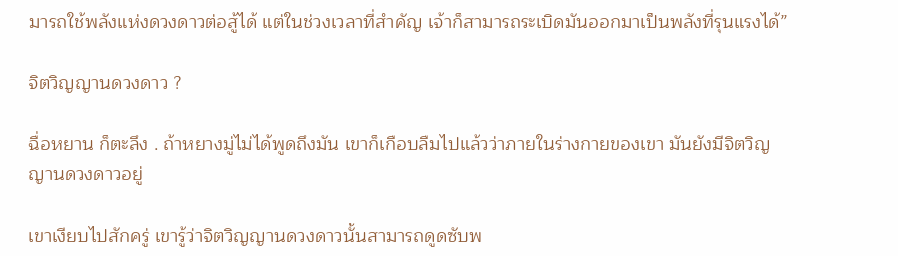มารถใช้พลังแห่งดวงดาวต่อสู้ได้ แต่ในช่วงเวลาที่สำคัญ เจ้าก็สามารถระเบิดมันออกมาเป็นพลังที่รุนแรงได้”

จิตวิญญานดวงดาว ?

ฉื่อหยาน ก็ตะลึง . ถ้าหยางมู่ไม่ได้พูดถึงมัน เขาก็เกือบลืมไปแล้วว่าภายในร่างกายของเขา มันยังมีจิตวิญญานดวงดาวอยู่

เขาเงียบไปสักครู่ เขารู้ว่าจิตวิญญานดวงดาวนั้นสามารถดูดซับพ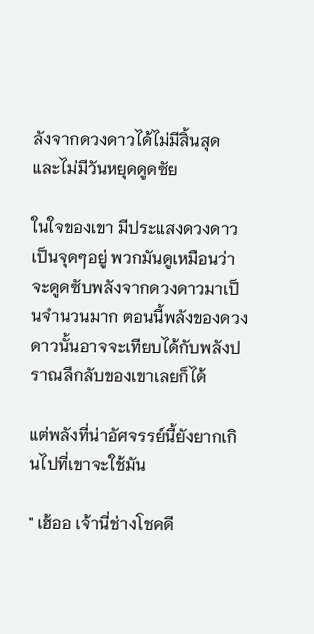ลังจากดวงดาวได้ไม่มีสิ้นสุด และไม่มีวันหยุดดูดซัย

ในใจของเขา มีประแสงดวงดาวเป็นจุดๆอยู่ พวกมันดูเหมือนว่าจะดูดซับพลังจากดวงดาวมาเป็นจำนวนมาก ตอนนี้พลังของดวงดาวนั้นอาจจะเทียบได้กับพลังปราณลึกลับของเขาเลยก็ได้

แต่พลังที่น่าอัศจรรย์นี้ยังยากเกินไปที่เขาจะใช้มัน

" เฮ้ออ เจ้านี่ช่างโชคดี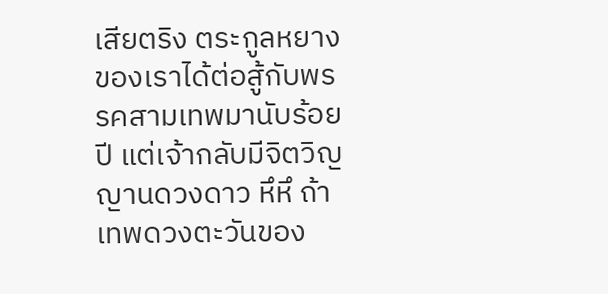เสียตริง ตระกูลหยางของเราได้ต่อสู้กับพรรคสามเทพมานับร้อยปี แต่เจ้ากลับมีจิตวิญญานดวงดาว หึหึ ถ้าเทพดวงตะวันของ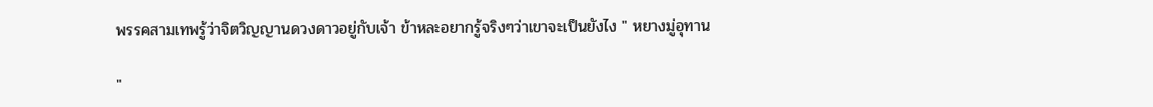พรรคสามเทพรู้ว่าจิตวิญญานดวงดาวอยู่กับเจ้า ข้าหละอยากรู้จริงๆว่าเขาจะเป็นยังไง " หยางมู่อุทาน

"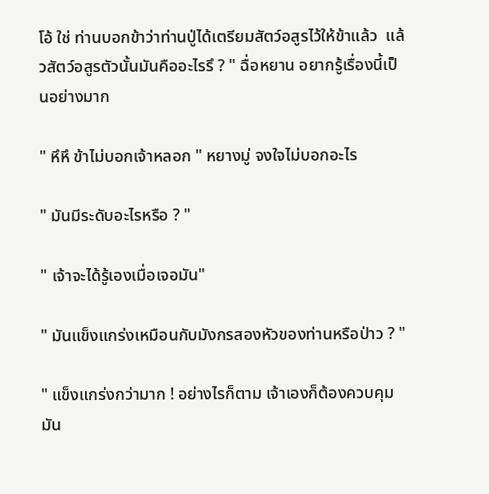โอ้ ใช่ ท่านบอกข้าว่าท่านปู่ได้เตรียมสัตว์อสูรไว้ให้ข้าแล้ว  แล้วสัตว์อสูรตัวนั้นมันคืออะไรรึ ? " ฉื่อหยาน อยากรู้เรื่องนี้เป็นอย่างมาก

" หึหึ ข้าไม่บอกเจ้าหลอก " หยางมู่ จงใจไม่บอกอะไร

" มันมีระดับอะไรหรือ ? "

" เจ้าจะได้รู้เองเมื่อเจอมัน"

" มันแข็งแกร่งเหมือนกับมังกรสองหัวของท่านหรือป่าว ? "

" แข็งแกร่งกว่ามาก ! อย่างไรก็ตาม เจ้าเองก็ต้องควบคุมมัน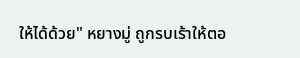ให้ได้ด้วย" หยางมู่ ถูกรบเร้าให้ตอ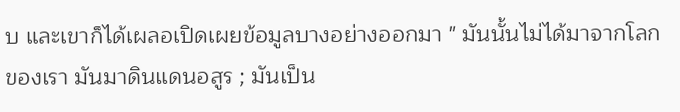บ และเขาก็ได้เผลอเปิดเผยข้อมูลบางอย่างออกมา " มันนั้นไม่ได้มาจากโลกของเรา มันมาดินแดนอสูร ; มันเป็น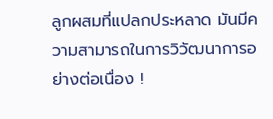ลูกผสมที่แปลกประหลาด มันมีความสามารถในการวิวัฒนาการอย่างต่อเนื่อง !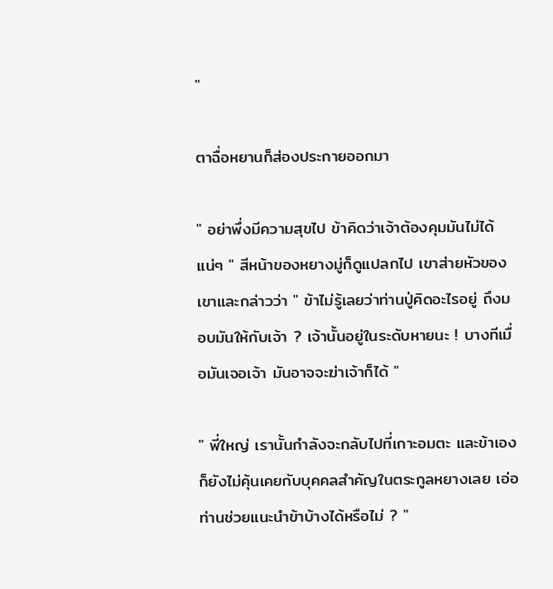"

ตาฉื่อหยานก็ส่องประกายออกมา

" อย่าพึ่งมีความสุขไป ข้าคิดว่าเจ้าต้องคุมมันไม่ได้แน่ๆ " สีหน้าของหยางมู่ก็ดูแปลกไป เขาส่ายหัวของเขาและกล่าวว่า " ข้าไม่รู้เลยว่าท่านปู่คิดอะไรอยู่ ถึงมอบมันให้กับเจ้า ? เจ้านั้นอยู่ในระดับหายนะ ! บางทีเมื่อมันเจอเจ้า มันอาจจะฆ่าเจ้าก็ได้ "

" พี่ใหญ่ เรานั้นกำลังจะกลับไปที่เกาะอมตะ และข้าเองก็ยังไม่คุ้นเคยกับบุคคลสำคัญในตระกูลหยางเลย เอ่อ ท่านช่วยแนะนำข้าบ้างได้หรือไม่ ? "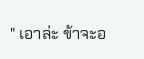" เอาล่ะ ข้าจะอ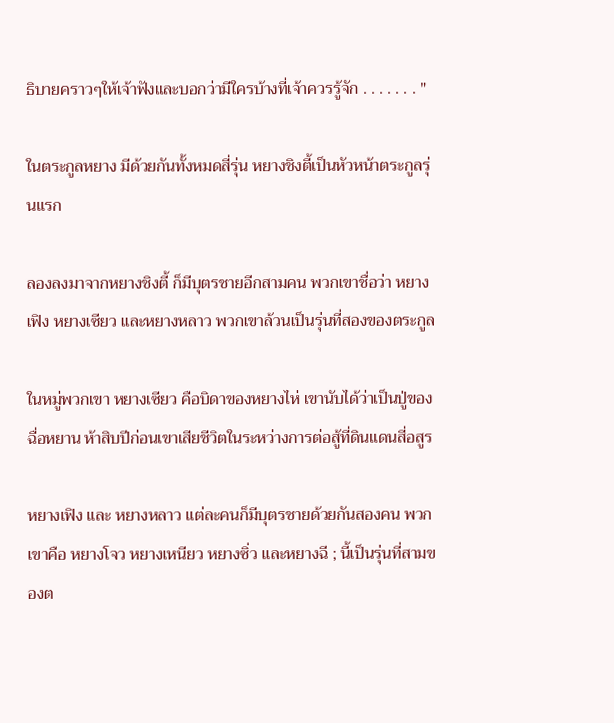ธิบายคราวๆให้เจ้าฟังและบอกว่ามีใครบ้างที่เจ้าควรรู้จัก . . . . . . . "

ในตระกูลหยาง มีด้วยกันทั้งหมดสี่รุ่น หยางชิงตี้เป็นหัวหน้าตระกูลรุ่นแรก

ลองลงมาจากหยางชิงตี้ ก็มีบุตรชายอีกสามคน พวกเขาชื่อว่า หยางเฟิง หยางเซียว และหยางหลาว พวกเขาล้วนเป็นรุ่นที่สองของตระกูล

ในหมู่พวกเขา หยางเซียว คือบิดาของหยางไห่ เขานับได้ว่าเป็นปู่ของฉื่อหยาน ห้าสิบปีก่อนเขาเสียชีวิตในระหว่างการต่อสู้ที่ดินแดนสี่อสูร

หยางเฟิง และ หยางหลาว แต่ละคนก็มีบุตรชายด้วยกันสองคน พวกเขาคือ หยางโจว หยางเหนียว หยางซิ่ว และหยางฉี ; นี้เป็นรุ่นที่สามของต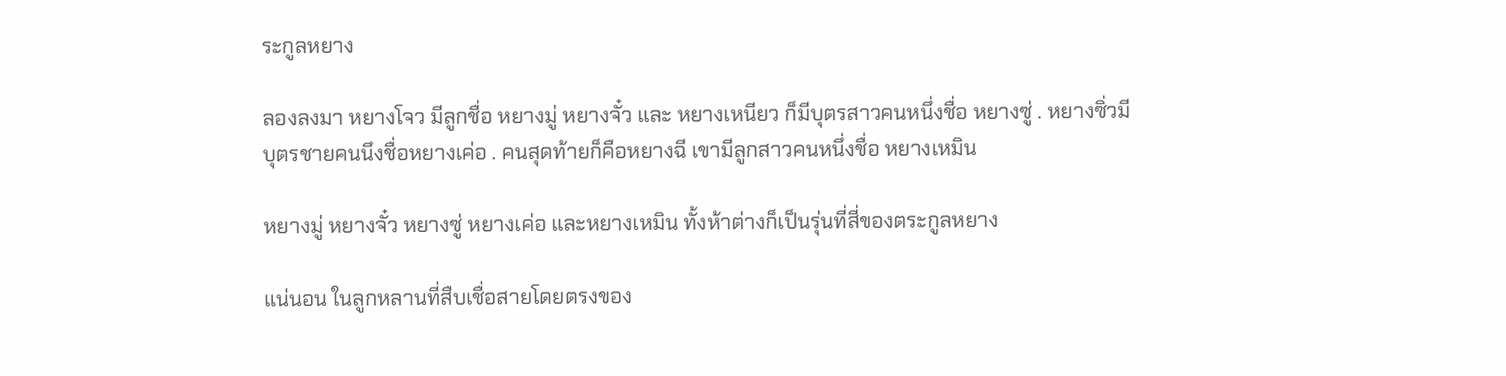ระกูลหยาง

ลองลงมา หยางโจว มีลูกชื่อ หยางมู่ หยางจั๋ว และ หยางเหนียว ก็มีบุตรสาวคนหนึ่งชื่อ หยางซู่ . หยางซิ่วมีบุตรชายคนนึงชื่อหยางเค่อ . คนสุดท้ายก็คือหยางฉี เขามีลูกสาวคนหนึ่งชื่อ หยางเหมิน

หยางมู่ หยางจั๋ว หยางซู่ หยางเค่อ และหยางเหมิน ทั้งห้าต่างก็เป็นรุ่นที่สี่ของตระกูลหยาง

แน่นอน ในลูกหลานที่สืบเชื่อสายโดยตรงของ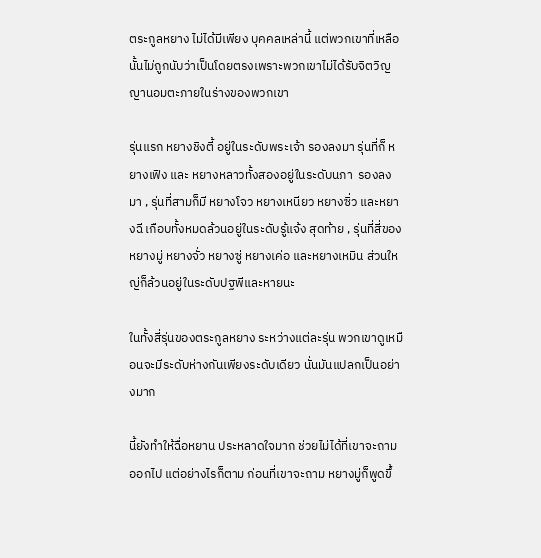ตระกูลหยาง ไม่ได้มีเพียง บุคคลเหล่านี้ แต่พวกเขาที่เหลือนั้นไม่ถูกนับว่าเป็นโดยตรงเพราะพวกเขาไม่ได้รับจิตวิญญานอมตะภายในร่างของพวกเขา

รุ่นแรก หยางชิงตี้ อยู่ในระดับพระเจ้า รองลงมา รุ่นที่ก็ หยางเฟิง และ หยางหลาวทั้งสองอยู่ในระดับนภา  รองลงมา , รุ่นที่สามก็มี หยางโจว หยางเหนียว หยางซิ่ว และหยางฉี เกือบทั้งหมดล้วนอยู่ในระดับรู้แจ้ง สุดท้าย , รุ่นที่สี่ของ หยางมู่ หยางจั่ว หยางซู่ หยางเค่อ และหยางเหมิน ส่วนใหญ่ก็ล้วนอยู่ในระดับปฐพีและหายนะ

ในทั้งสี่รุ่นของตระกูลหยาง ระหว่างแต่ละรุ่น พวกเขาดูเหมือนจะมีระดับห่างกันเพียงระดับเดียว นั่นมันแปลกเป็นอย่างมาก

นี้ยังทำให้ฉื่อหยาน ประหลาดใจมาก ช่วยไม่ได้ที่เขาจะถามออกไป แต่อย่างไรก็ตาม ก่อนที่เขาจะถาม หยางมู่ก็พูดขึ้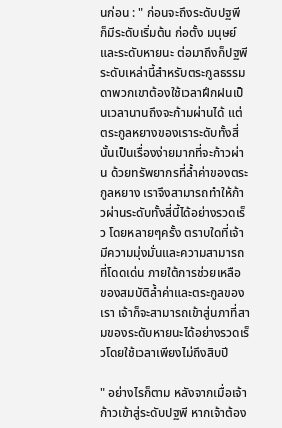นก่อน : " ก่อนจะถึงระดับปฐพี  ก็มีระดับเริ่มต้น ก่อตั้ง มนุษย์ และระดับหายนะ ต่อมาถึงก็ปฐพี ระดับเหล่านี้สำหรับตระกูลธรรมดาพวกเขาต้องใช้เวลาฝึกฝนเป็นเวลานานถึงจะก้ามผ่านได้ แต่ตระกูลหยางของเราระดับทั้งสี่นั้นเป็นเรื่องง่ายมากที่จะก้าวผ่าน ด้วยทรัพยากรที่ล้ำค่าของตระกูลหยาง เราจึงสามารถทำให้ก้าวผ่านระดับทั้งสี่นี้ได้อย่างรวดเร็ว โดยหลายๆครั้ง ตราบใดที่เจ้ามีความมุ่งมั่นและความสามารถที่โดดเด่น ภายใต้การช่วยเหลือ ของสมบัติล้ำค่าและตระกูลของเรา เจ้าก็จะสามารถเข้าสู่นภาที่สามของระดับหายนะได้อย่างรวดเร็วโดยใช้เวลาเพียงไม่ถึงสิบปี

" อย่างไรก็ตาม หลังจากเมื่อเจ้าก้าวเข้าสู่ระดับปฐพี หากเจ้าต้อง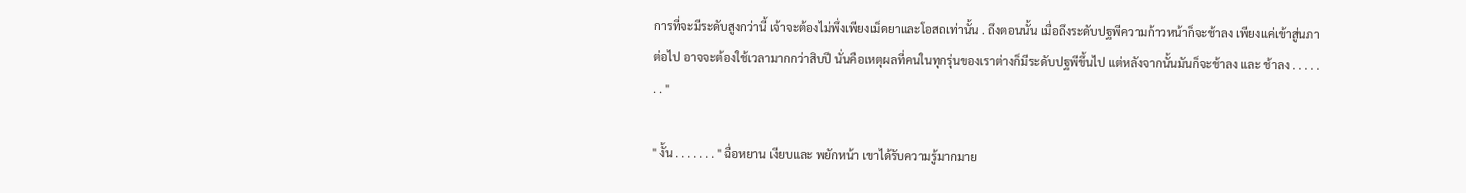การที่จะมีระดับสูงกว่านี้ เจ้าจะต้องไม่พึ่งเพียงเม็ดยาและโอสถเท่านั้น . ถึงตอนนั้น เมื่อถึงระดับปฐพีความก้าวหน้าก็จะช้าลง เพียงแค่เข้าสู่นภาต่อไป อาจจะต้องใช้เวลามากกว่าสิบปี นั่นคือเหตุผลที่คนในทุกรุ่นของเราต่างก็มีระดับปฐพีขึ้นไป แต่หลังจากนั้นมันก็จะช้าลง และ ช้าลง . . . . . . . "

" งั้น . . . . . . . " ฉื่อหยาน เงียบและ พยักหน้า เขาได้รับความรู้มากมาย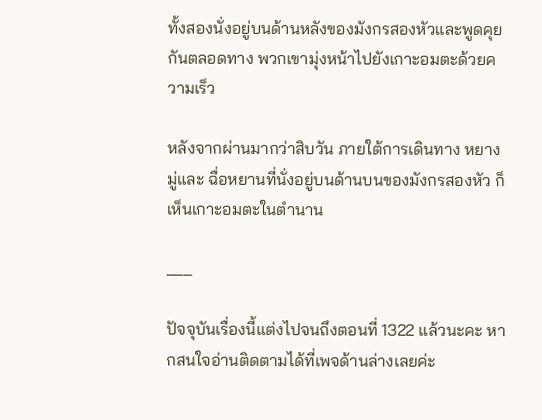ทั้งสองนั่งอยู่บนด้านหลังของมังกรสองหัวและพูดคุยกันตลอดทาง พวกเขามุ่งหน้าไปยังเกาะอมตะด้วยความเร็ว

หลังจากผ่านมากว่าสิบวัน ภายใต้การเดินทาง หยางมู่และ ฉื่อหยานที่นั่งอยู่บนด้านบนของมังกรสองหัว ก็เห็นเกาะอมตะในตำนาน

___

ปัจจุบันเรื่องนี้แต่งไปจนถึงตอนที่ 1322 แล้วนะคะ หากสนใจอ่านติดตามได้ที่เพจด้านล่างเลยค่ะ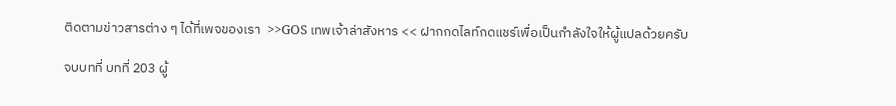ติดตามข่าวสารต่าง ๆ ได้ที่เพจของเรา  >>GOS เทพเจ้าล่าสังหาร << ฝากกดไลท์กดแชร์เพื่อเป็นกำลังใจให้ผู้แปลด้วยครับ

จบบทที่ บทที่ 203 ผู้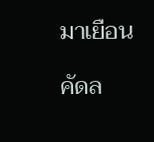มาเยือน

คัดล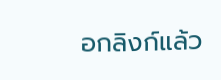อกลิงก์แล้ว